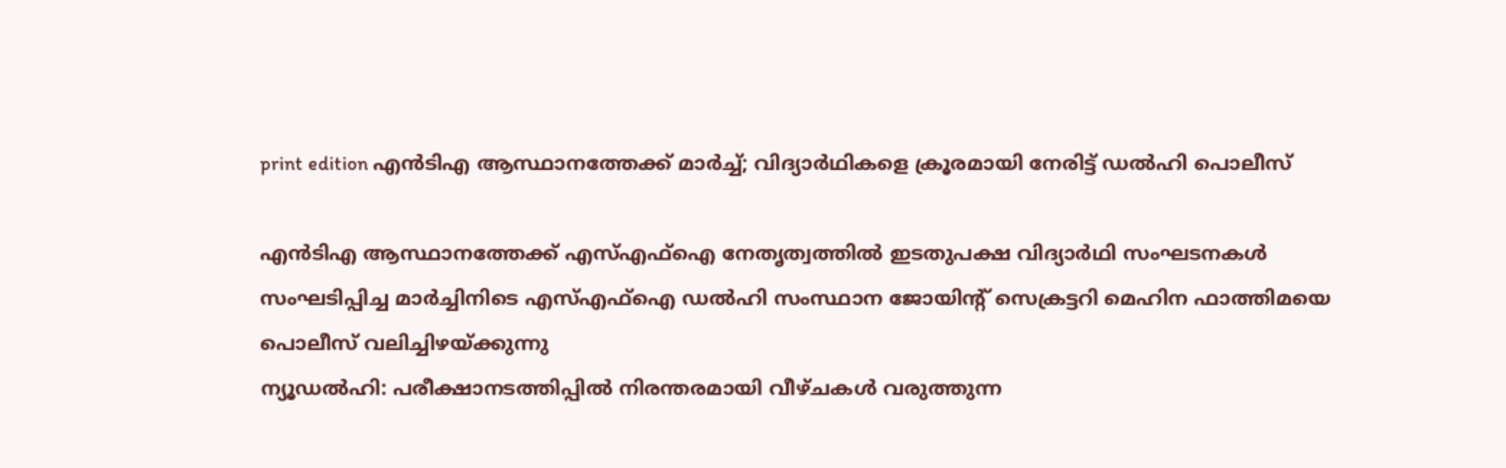print edition എൻടിഎ ആസ്ഥാനത്തേക്ക് മാർച്ച്; വിദ്യാർഥികളെ ക്രൂരമായി നേരിട്ട് ഡൽഹി പൊലീസ്

എൻടിഎ ആസ്ഥാനത്തേക്ക് എസ്എഫ്ഐ നേതൃത്വത്തിൽ ഇടതുപക്ഷ വിദ്യാർഥി സംഘടനകൾ സംഘടിപ്പിച്ച മാർച്ചിനിടെ എസ്എഫ്ഐ ഡൽഹി സംസ്ഥാന ജോയിന്റ് സെക്രട്ടറി മെഹിന ഫാത്തിമയെ പൊലീസ് വലിച്ചിഴയ്ക്കുന്നു
ന്യൂഡൽഹി: പരീക്ഷാനടത്തിപ്പിൽ നിരന്തരമായി വീഴ്ചകൾ വരുത്തുന്ന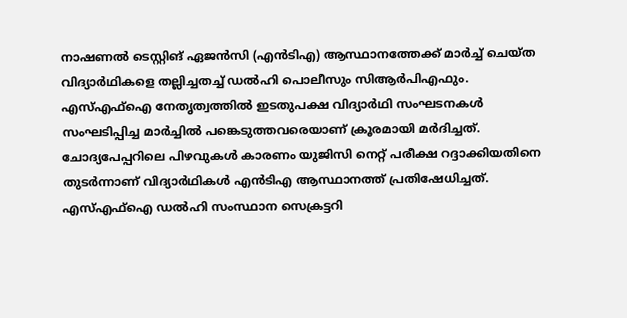നാഷണൽ ടെസ്റ്റിങ് ഏജൻസി (എൻടിഎ) ആസ്ഥാനത്തേക്ക് മാർച്ച് ചെയ്ത വിദ്യാർഥികളെ തല്ലിച്ചതച്ച് ഡൽഹി പൊലീസും സിആർപിഎഫും. എസ്എഫ്ഐ നേതൃത്വത്തിൽ ഇടതുപക്ഷ വിദ്യാർഥി സംഘടനകൾ സംഘടിപ്പിച്ച മാർച്ചിൽ പങ്കെടുത്തവരെയാണ് ക്രൂരമായി മർദിച്ചത്.
ചോദ്യപേപ്പറിലെ പിഴവുകൾ കാരണം യുജിസി നെറ്റ് പരീക്ഷ റദ്ദാക്കിയതിനെ തുടർന്നാണ് വിദ്യാർഥികൾ എൻടിഎ ആസ്ഥാനത്ത് പ്രതിഷേധിച്ചത്.
എസ്എഫ്ഐ ഡൽഹി സംസ്ഥാന സെക്രട്ടറി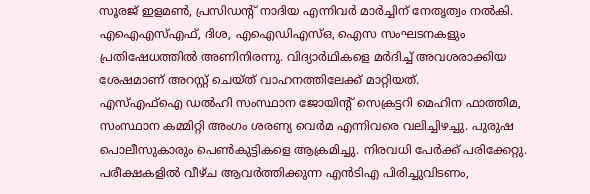സൂരജ് ഇളമൺ, പ്രസിഡന്റ് നാദിയ എന്നിവർ മാർച്ചിന് നേതൃത്വം നൽകി. എഐഎസ്എഫ്, ദിശ, എഐഡിഎസ്ഒ, ഐസ സംഘടനകളും പ്രതിഷേധത്തിൽ അണിനിരന്നു. വിദ്യാർഥികളെ മർദിച്ച് അവശരാക്കിയ ശേഷമാണ് അറസ്റ്റ് ചെയ്ത് വാഹനത്തിലേക്ക് മാറ്റിയത്.
എസ്എഫ്ഐ ഡൽഹി സംസ്ഥാന ജോയിന്റ് സെക്രട്ടറി മെഹിന ഫാത്തിമ, സംസ്ഥാന കമ്മിറ്റി അംഗം ശരണ്യ വെർമ എന്നിവരെ വലിച്ചിഴച്ചു. പുരുഷ പൊലീസുകാരും പെൺകുട്ടികളെ ആക്രമിച്ചു. നിരവധി പേർക്ക് പരിക്കേറ്റു.
പരീക്ഷകളിൽ വീഴ്ച ആവർത്തിക്കുന്ന എൻടിഎ പിരിച്ചുവിടണം,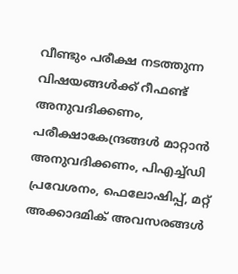വീണ്ടും പരീക്ഷ നടത്തുന്ന വിഷയങ്ങൾക്ക് റീഫണ്ട് അനുവദിക്കണം, പരീക്ഷാകേന്ദ്രങ്ങൾ മാറ്റാൻ അനുവദിക്കണം, പിഎച്ച്ഡി പ്രവേശനം, ഫെലോഷിപ്പ്, മറ്റ് അക്കാദമിക് അവസരങ്ങൾ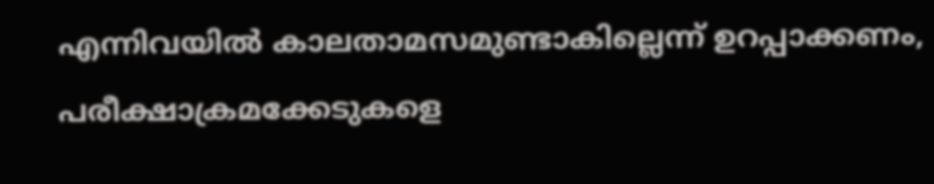എന്നിവയിൽ കാലതാമസമുണ്ടാകില്ലെന്ന് ഉറപ്പാക്കണം, പരീക്ഷാക്രമക്കേടുകളെ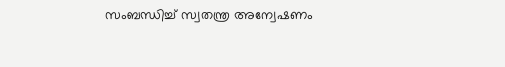സംബന്ധിച്ച് സ്വതന്ത്ര അന്വേഷണം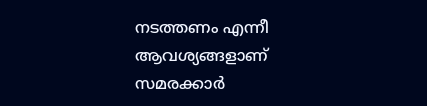നടത്തണം എന്നീ ആവശ്യങ്ങളാണ് സമരക്കാർ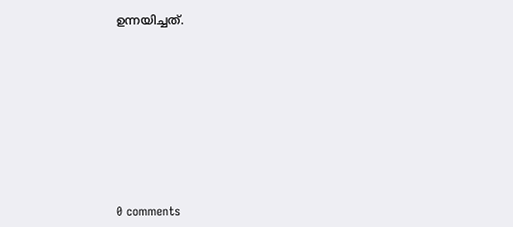ഉന്നയിച്ചത്.










0 comments